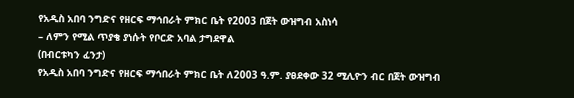የአዲስ አበባ ንግድና የዘርፍ ማኅበራት ምክር ቤት የ2003 በጀት ውዝግብ አስነሳ
– ለምን የሚል ጥያቄ ያነሱት የቦርድ አባል ታግደዋል
(በብርቱካን ፈንታ)
የአዲስ አበባ ንግድና የዘርፍ ማኅበራት ምክር ቤት ለ2003 ዓ.ም. ያፀደቀው 32 ሚሊዮን ብር በጀት ውዝግብ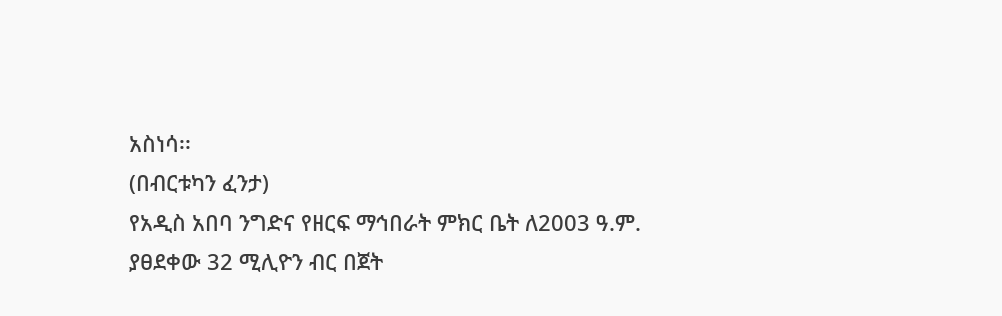አስነሳ፡፡
(በብርቱካን ፈንታ)
የአዲስ አበባ ንግድና የዘርፍ ማኅበራት ምክር ቤት ለ2003 ዓ.ም. ያፀደቀው 32 ሚሊዮን ብር በጀት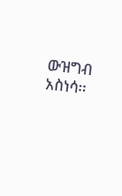ውዝግብ አስነሳ፡፡